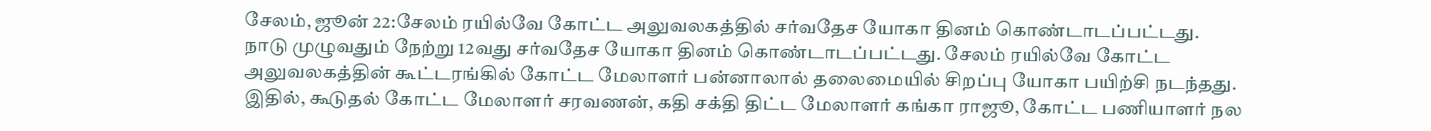சேலம், ஜூன் 22:சேலம் ரயில்வே கோட்ட அலுவலகத்தில் சர்வதேச யோகா தினம் கொண்டாடப்பட்டது.
நாடு முழுவதும் நேற்று 12வது சர்வதேச யோகா தினம் கொண்டாடப்பட்டது. சேலம் ரயில்வே கோட்ட அலுவலகத்தின் கூட்டரங்கில் கோட்ட மேலாளர் பன்னாலால் தலைமையில் சிறப்பு யோகா பயிற்சி நடந்தது. இதில், கூடுதல் கோட்ட மேலாளர் சரவணன், கதி சக்தி திட்ட மேலாளர் கங்கா ராஜூ, கோட்ட பணியாளர் நல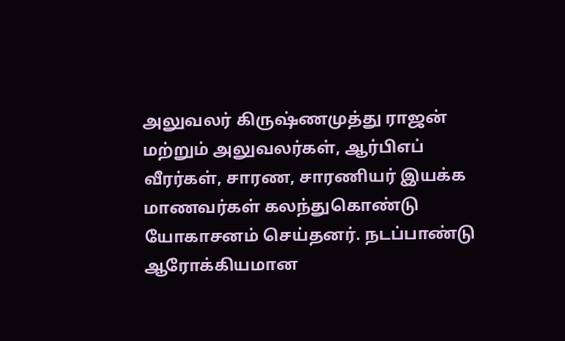அலுவலர் கிருஷ்ணமுத்து ராஜன் மற்றும் அலுவலர்கள், ஆர்பிஎப் வீரர்கள், சாரண, சாரணியர் இயக்க மாணவர்கள் கலந்துகொண்டு யோகாசனம் செய்தனர். நடப்பாண்டு ஆரோக்கியமான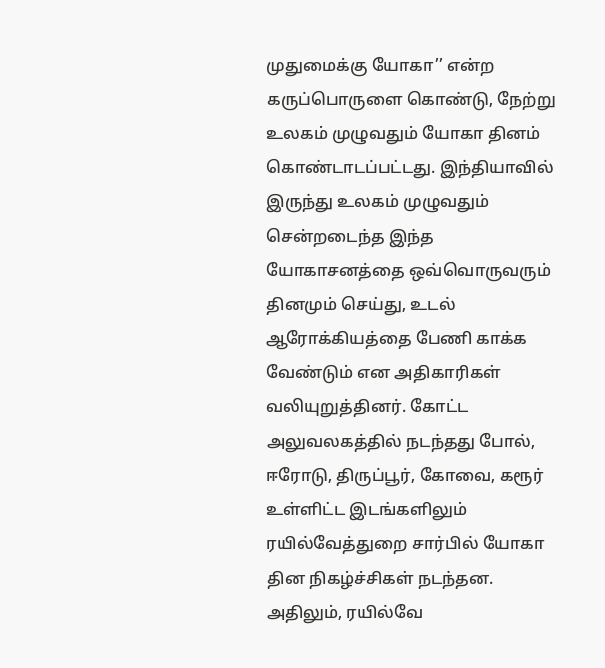முதுமைக்கு யோகா’’ என்ற கருப்பொருளை கொண்டு, நேற்று உலகம் முழுவதும் யோகா தினம் கொண்டாடப்பட்டது. இந்தியாவில் இருந்து உலகம் முழுவதும் சென்றடைந்த இந்த யோகாசனத்தை ஒவ்வொருவரும் தினமும் செய்து, உடல் ஆரோக்கியத்தை பேணி காக்க வேண்டும் என அதிகாரிகள் வலியுறுத்தினர். கோட்ட அலுவலகத்தில் நடந்தது போல், ஈரோடு, திருப்பூர், கோவை, கரூர் உள்ளிட்ட இடங்களிலும் ரயில்வேத்துறை சார்பில் யோகா தின நிகழ்ச்சிகள் நடந்தன. அதிலும், ரயில்வே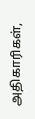அதிகாரிகள்,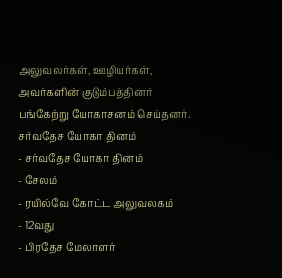அலுவலர்கள், ஊழியர்கள், அவர்களின் குடும்பத்தினர் பங்கேற்று யோகாசனம் செய்தனர்.
சர்வதேச யோகா தினம்
- சர்வதேச யோகா தினம்
- சேலம்
- ரயில்வே கோட்ட அலுவலகம்
- 12வது
- பிரதேச மேலாளர்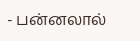- பன்னலால்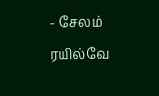- சேலம் ரயில்வே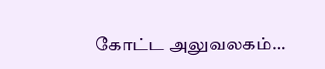கோட்ட அலுவலகம்…